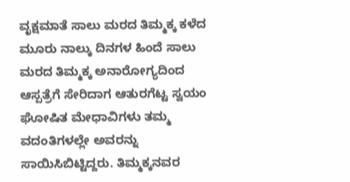ವೃಕ್ಷಮಾತೆ ಸಾಲು ಮರದ ತಿಮ್ಮಕ್ಕ ಕಳೆದ ಮೂರು ನಾಲ್ಕು ದಿನಗಳ ಹಿಂದೆ ಸಾಲು ಮರದ ತಿಮ್ಮಕ್ಕ ಅನಾರೋಗ್ಯದಿಂದ ಆಸ್ಪತ್ರೆಗೆ ಸೇರಿದಾಗ ಆತುರಗೆಟ್ಟ ಸ್ವಯಂ ಘೋಷಿತ ಮೇಧಾವಿಗಳು ತಮ್ಮ ವದಂತಿಗಳಲ್ಲೇ ಅವರನ್ನು ಸಾಯಿಸಿಬಿಟ್ಟಿದ್ದರು. ತಿಮ್ಮಕ್ಕನವರ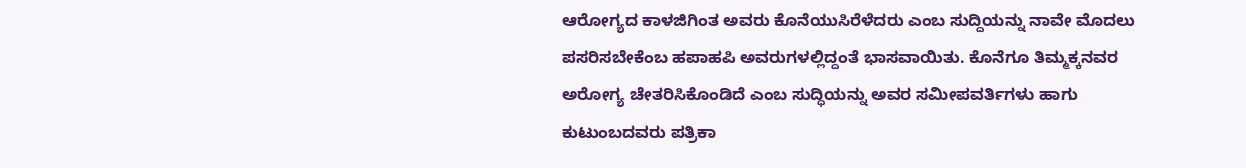ಆರೋಗ್ಯದ ಕಾಳಜಿಗಿಂತ ಅವರು ಕೊನೆಯುಸಿರೆಳೆದರು ಎಂಬ ಸುದ್ದಿಯನ್ನು ನಾವೇ ಮೊದಲು ಪಸರಿಸಬೇಕೆಂಬ ಹಪಾಹಪಿ ಅವರುಗಳಲ್ಲಿದ್ದಂತೆ ಭಾಸವಾಯಿತು. ಕೊನೆಗೂ ತಿಮ್ಮಕ್ಕನವರ ಅರೋಗ್ಯ ಚೇತರಿಸಿಕೊಂಡಿದೆ ಎಂಬ ಸುದ್ಧಿಯನ್ನು ಅವರ ಸಮೀಪವರ್ತಿಗಳು ಹಾಗು ಕುಟುಂಬದವರು ಪತ್ರಿಕಾ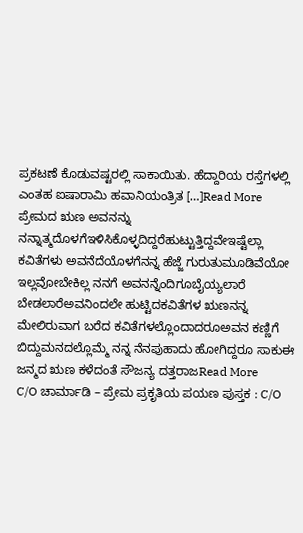ಪ್ರಕಟಣೆ ಕೊಡುವಷ್ಟರಲ್ಲಿ ಸಾಕಾಯಿತು. ಹೆದ್ದಾರಿಯ ರಸ್ತೆಗಳಲ್ಲಿ ಎಂತಹ ಐಷಾರಾಮಿ ಹವಾನಿಯಂತ್ರಿತ […]Read More
ಪ್ರೇಮದ ಋಣ ಅವನನ್ನು ನನ್ನಾತ್ಮದೊಳಗೆಇಳಿಸಿಕೊಳ್ಳದಿದ್ದರೆಹುಟ್ಟುತ್ತಿದ್ದವೇಇಷ್ಟೆಲ್ಲಾ ಕವಿತೆಗಳು ಅವನೆದೆಯೊಳಗೆನನ್ನ ಹೆಜ್ಜೆ ಗುರುತುಮೂಡಿವೆಯೋ ಇಲ್ಲವೋಬೇಕಿಲ್ಲ ನನಗೆ ಅವನನ್ನೆಂದಿಗೂಬೈಯ್ಯಲಾರೆ ಬೇಡಲಾರೆಅವನಿಂದಲೇ ಹುಟ್ಟಿದಕವಿತೆಗಳ ಋಣನನ್ನ ಮೇಲಿರುವಾಗ ಬರೆದ ಕವಿತೆಗಳಲ್ಲೊಂದಾದರೂಅವನ ಕಣ್ಣಿಗೆ ಬಿದ್ದುಮನದಲ್ಲೊಮ್ಮೆ ನನ್ನ ನೆನಪುಹಾದು ಹೋಗಿದ್ದರೂ ಸಾಕುಈ ಜನ್ಮದ ಋಣ ಕಳೆದಂತೆ ಸೌಜನ್ಯ ದತ್ತರಾಜRead More
C/O ಚಾರ್ಮಾಡಿ – ಪ್ರೇಮ ಪ್ರಕೃತಿಯ ಪಯಣ ಪುಸ್ತಕ : C/O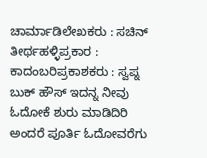ಚಾರ್ಮಾಡಿಲೇಖಕರು : ಸಚಿನ್ ತೀರ್ಥಹಳ್ಳಿಪ್ರಕಾರ : ಕಾದಂಬರಿಪ್ರಕಾಶಕರು : ಸ್ವಪ್ನ ಬುಕ್ ಹೌಸ್ ಇದನ್ನ ನೀವು ಓದೋಕೆ ಶುರು ಮಾಡಿದಿರಿ ಅಂದರೆ ಪೂರ್ತಿ ಓದೋವರೆಗು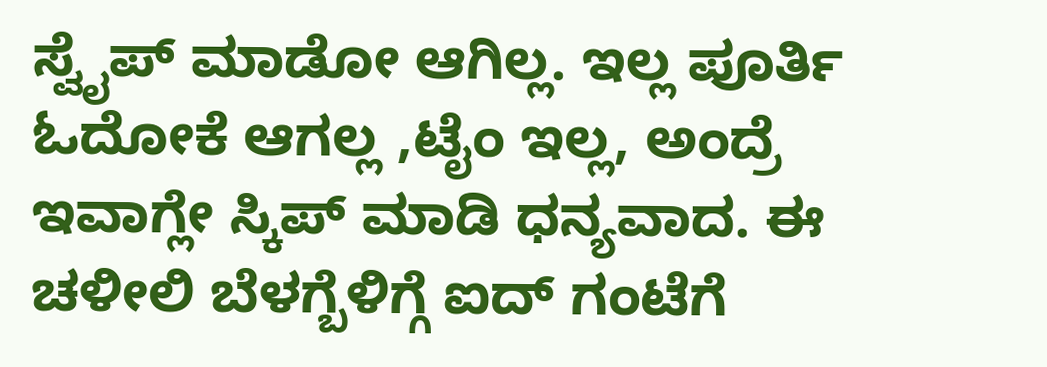ಸ್ವೈಪ್ ಮಾಡೋ ಆಗಿಲ್ಲ. ಇಲ್ಲ ಪೂರ್ತಿ ಓದೋಕೆ ಆಗಲ್ಲ ,ಟೈಂ ಇಲ್ಲ, ಅಂದ್ರೆ ಇವಾಗ್ಲೇ ಸ್ಕಿಪ್ ಮಾಡಿ ಧನ್ಯವಾದ. ಈ ಚಳೀಲಿ ಬೆಳಗ್ಬೆಳಿಗ್ಗೆ ಐದ್ ಗಂಟೆಗೆ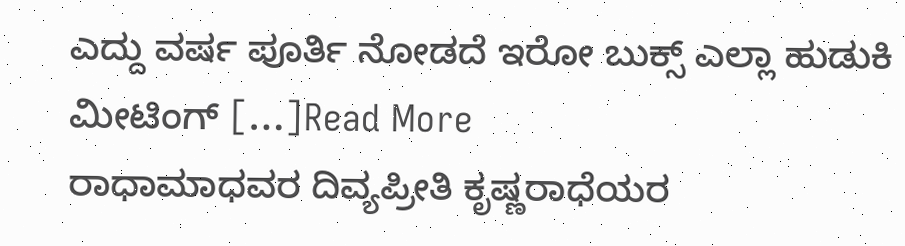ಎದ್ದು ವರ್ಷ ಪೂರ್ತಿ ನೋಡದೆ ಇರೋ ಬುಕ್ಸ್ ಎಲ್ಲಾ ಹುಡುಕಿ ಮೀಟಿಂಗ್ […]Read More
ರಾಧಾಮಾಧವರ ದಿವ್ಯಪ್ರೀತಿ ಕೃಷ್ಣರಾಧೆಯರ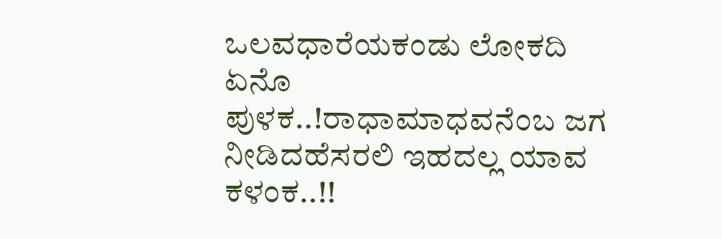ಒಲವಧಾರೆಯಕಂಡು ಲೋಕದಿ ಏನೊ ಪುಳಕ..!ರಾಧಾಮಾಧವನೆಂಬ ಜಗ ನೀಡಿದಹೆಸರಲಿ ಇಹದಲ್ಲ ಯಾವ ಕಳಂಕ..!!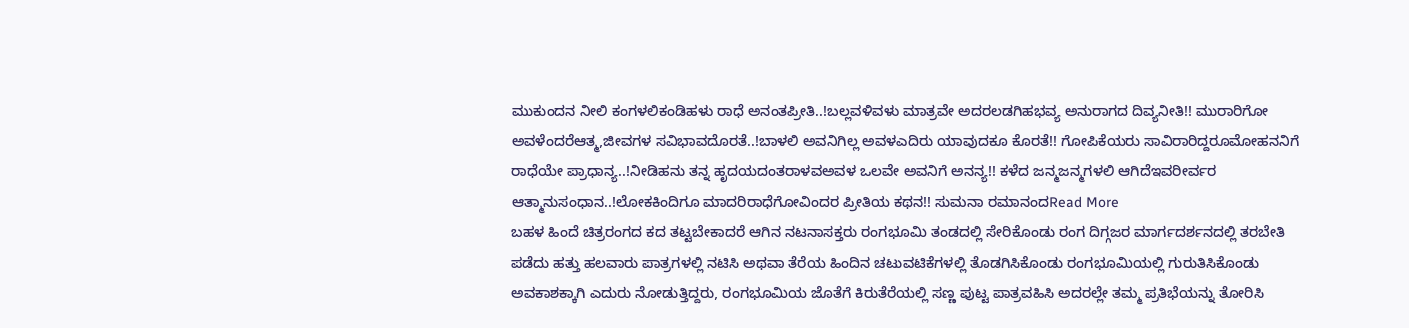ಮುಕುಂದನ ನೀಲಿ ಕಂಗಳಲಿಕಂಡಿಹಳು ರಾಧೆ ಅನಂತಪ್ರೀತಿ..!ಬಲ್ಲವಳಿವಳು ಮಾತ್ರವೇ ಅದರಲಡಗಿಹಭವ್ಯ ಅನುರಾಗದ ದಿವ್ಯನೀತಿ!! ಮುರಾರಿಗೋ ಅವಳೆಂದರೆಆತ್ಮ,ಜೀವಗಳ ಸವಿಭಾವದೊರತೆ..!ಬಾಳಲಿ ಅವನಿಗಿಲ್ಲ ಅವಳಎದಿರು ಯಾವುದಕೂ ಕೊರತೆ!! ಗೋಪಿಕೆಯರು ಸಾವಿರಾರಿದ್ದರೂಮೋಹನನಿಗೆ ರಾಧೆಯೇ ಪ್ರಾಧಾನ್ಯ..!ನೀಡಿಹನು ತನ್ನ ಹೃದಯದಂತರಾಳವಅವಳ ಒಲವೇ ಅವನಿಗೆ ಅನನ್ಯ!! ಕಳೆದ ಜನ್ಮಜನ್ಮಗಳಲಿ ಆಗಿದೆಇವರೀರ್ವರ ಆತ್ಮಾನುಸಂಧಾನ..!ಲೋಕಕಿಂದಿಗೂ ಮಾದರಿರಾಧೆಗೋವಿಂದರ ಪ್ರೀತಿಯ ಕಥನ!! ಸುಮನಾ ರಮಾನಂದRead More
ಬಹಳ ಹಿಂದೆ ಚಿತ್ರರಂಗದ ಕದ ತಟ್ಟಬೇಕಾದರೆ ಆಗಿನ ನಟನಾಸಕ್ತರು ರಂಗಭೂಮಿ ತಂಡದಲ್ಲಿ ಸೇರಿಕೊಂಡು ರಂಗ ದಿಗ್ಗಜರ ಮಾರ್ಗದರ್ಶನದಲ್ಲಿ ತರಬೇತಿ ಪಡೆದು ಹತ್ತು ಹಲವಾರು ಪಾತ್ರಗಳಲ್ಲಿ ನಟಿಸಿ ಅಥವಾ ತೆರೆಯ ಹಿಂದಿನ ಚಟುವಟಿಕೆಗಳಲ್ಲಿ ತೊಡಗಿಸಿಕೊಂಡು ರಂಗಭೂಮಿಯಲ್ಲಿ ಗುರುತಿಸಿಕೊಂಡು ಅವಕಾಶಕ್ಕಾಗಿ ಎದುರು ನೋಡುತ್ತಿದ್ದರು, ರಂಗಭೂಮಿಯ ಜೊತೆಗೆ ಕಿರುತೆರೆಯಲ್ಲಿ ಸಣ್ಣ ಪುಟ್ಟ ಪಾತ್ರವಹಿಸಿ ಅದರಲ್ಲೇ ತಮ್ಮ ಪ್ರತಿಭೆಯನ್ನು ತೋರಿಸಿ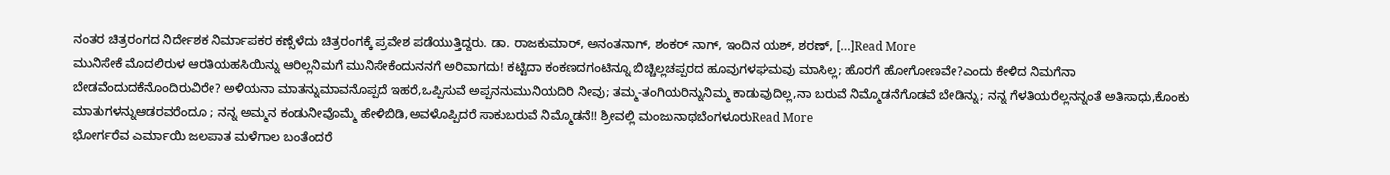ನಂತರ ಚಿತ್ರರಂಗದ ನಿರ್ದೇಶಕ ನಿರ್ಮಾಪಕರ ಕಣ್ಸೆಳೆದು ಚಿತ್ರರಂಗಕ್ಕೆ ಪ್ರವೇಶ ಪಡೆಯುತ್ತಿದ್ದರು. ಡಾ. ರಾಜಕುಮಾರ್, ಅನಂತನಾಗ್, ಶಂಕರ್ ನಾಗ್, ಇಂದಿನ ಯಶ್, ಶರಣ್, […]Read More
ಮುನಿಸೇಕೆ ಮೊದಲಿರುಳ ಆರತಿಯಹಸಿಯಿನ್ನು ಆರಿಲ್ಲನಿಮಗೆ ಮುನಿಸೇಕೆಂದುನನಗೆ ಅರಿವಾಗದು! ಕಟ್ಟಿದಾ ಕಂಕಣದಗಂಟಿನ್ನೂ ಬಿಚ್ಚಿಲ್ಲಚಪ್ಪರದ ಹೂವುಗಳಘಮವು ಮಾಸಿಲ್ಲ; ಹೊರಗೆ ಹೋಗೋಣವೇ?ಎಂದು ಕೇಳಿದ ನಿಮಗೆನಾ ಬೇಡವೆಂದುದಕೆನೊಂದಿರುವಿರೇ? ಅಳಿಯನಾ ಮಾತನ್ನುಮಾವನೊಪ್ಪದೆ ಇಹರೆ,ಒಪ್ಪಿಸುವೆ ಅಪ್ಪನನುಮುನಿಯದಿರಿ ನೀವು; ತಮ್ಮ-ತಂಗಿಯರಿನ್ನುನಿಮ್ಮ ಕಾಡುವುದಿಲ್ಲ,ನಾ ಬರುವೆ ನಿಮ್ಮೊಡನೆಗೊಡವೆ ಬೇಡಿನ್ನು; ನನ್ನ ಗೆಳತಿಯರೆಲ್ಲನನ್ನಂತೆ ಅತಿಸಾಧು,ಕೊಂಕು ಮಾತುಗಳನ್ನುಆಡರವರೆಂದೂ ; ನನ್ನ ಅಮ್ಮನ ಕಂಡುನೀವೊಮ್ಮೆ ಹೇಳಿಬಿಡಿ,ಅವಳೊಪ್ಪಿದರೆ ಸಾಕುಬರುವೆ ನಿಮ್ಮೊಡನೆ!! ಶ್ರೀವಲ್ಲಿ ಮಂಜುನಾಥಬೆಂಗಳೂರುRead More
ಭೋರ್ಗರೆವ ಎರ್ಮಾಯಿ ಜಲಪಾತ ಮಳೆಗಾಲ ಬಂತೆಂದರೆ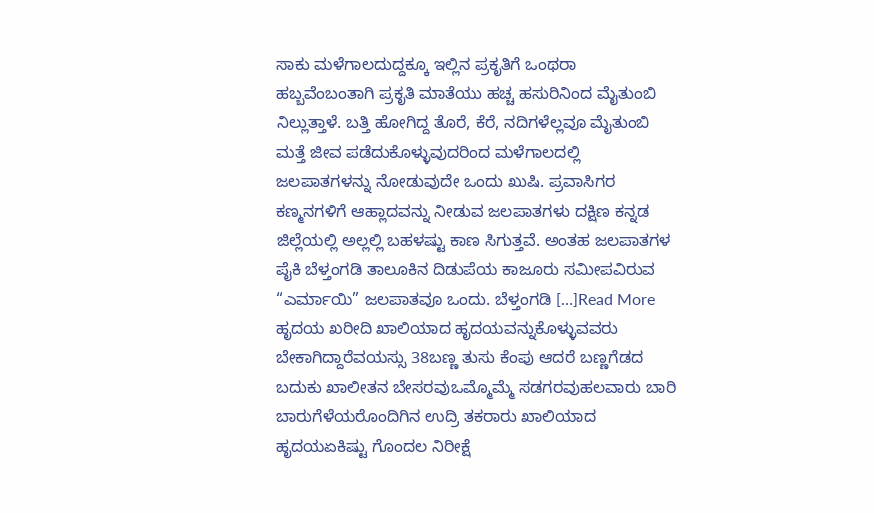ಸಾಕು ಮಳೆಗಾಲದುದ್ದಕ್ಕೂ ಇಲ್ಲಿನ ಪ್ರಕೃತಿಗೆ ಒಂಥರಾ ಹಬ್ಬವೆಂಬಂತಾಗಿ ಪ್ರಕೃತಿ ಮಾತೆಯು ಹಚ್ಚ ಹಸುರಿನಿಂದ ಮೈತುಂಬಿ ನಿಲ್ಲುತ್ತಾಳೆ. ಬತ್ತಿ ಹೋಗಿದ್ದ ತೊರೆ, ಕೆರೆ, ನದಿಗಳೆಲ್ಲವೂ ಮೈತುಂಬಿ ಮತ್ತೆ ಜೀವ ಪಡೆದುಕೊಳ್ಳುವುದರಿಂದ ಮಳೆಗಾಲದಲ್ಲಿ ಜಲಪಾತಗಳನ್ನು ನೋಡುವುದೇ ಒಂದು ಖುಷಿ. ಪ್ರವಾಸಿಗರ ಕಣ್ಮನಗಳಿಗೆ ಆಹ್ಲಾದವನ್ನು ನೀಡುವ ಜಲಪಾತಗಳು ದಕ್ಷಿಣ ಕನ್ನಡ ಜಿಲ್ಲೆಯಲ್ಲಿ ಅಲ್ಲಲ್ಲಿ ಬಹಳಷ್ಟು ಕಾಣ ಸಿಗುತ್ತವೆ. ಅಂತಹ ಜಲಪಾತಗಳ ಪೈಕಿ ಬೆಳ್ತಂಗಡಿ ತಾಲೂಕಿನ ದಿಡುಪೆಯ ಕಾಜೂರು ಸಮೀಪವಿರುವ “ಎರ್ಮಾಯಿ” ಜಲಪಾತವೂ ಒಂದು. ಬೆಳ್ತಂಗಡಿ […]Read More
ಹೃದಯ ಖರೀದಿ ಖಾಲಿಯಾದ ಹೃದಯವನ್ನುಕೊಳ್ಳುವವರು ಬೇಕಾಗಿದ್ದಾರೆವಯಸ್ಸು 38ಬಣ್ಣ ತುಸು ಕೆಂಪು ಆದರೆ ಬಣ್ಣಗೆಡದ ಬದುಕು ಖಾಲೀತನ ಬೇಸರವುಒಮ್ಮೊಮ್ಮೆ ಸಡಗರವುಹಲವಾರು ಬಾರಿ ಬಾರುಗೆಳೆಯರೊಂದಿಗಿನ ಉದ್ರಿ ತಕರಾರು ಖಾಲಿಯಾದ ಹೃದಯಏಕಿಷ್ಟು ಗೊಂದಲ ನಿರೀಕ್ಷೆ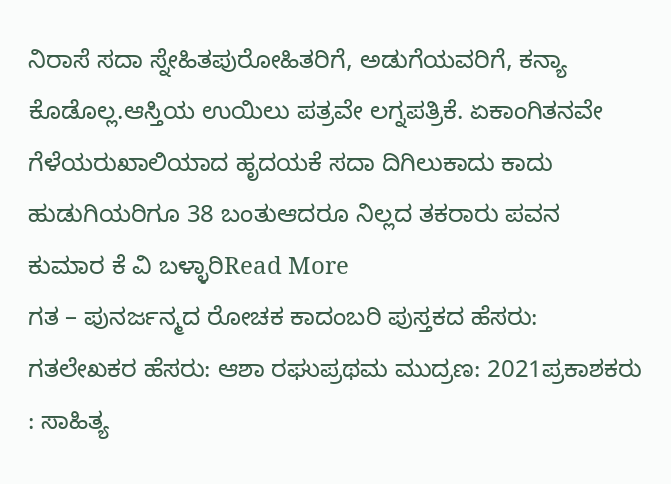ನಿರಾಸೆ ಸದಾ ಸ್ನೇಹಿತಪುರೋಹಿತರಿಗೆ, ಅಡುಗೆಯವರಿಗೆ, ಕನ್ಯಾ ಕೊಡೊಲ್ಲ.ಆಸ್ತಿಯ ಉಯಿಲು ಪತ್ರವೇ ಲಗ್ನಪತ್ರಿಕೆ. ಏಕಾಂಗಿತನವೇ ಗೆಳೆಯರುಖಾಲಿಯಾದ ಹೃದಯಕೆ ಸದಾ ದಿಗಿಲುಕಾದು ಕಾದು ಹುಡುಗಿಯರಿಗೂ 38 ಬಂತುಆದರೂ ನಿಲ್ಲದ ತಕರಾರು ಪವನ ಕುಮಾರ ಕೆ ವಿ ಬಳ್ಳಾರಿRead More
ಗತ – ಪುನರ್ಜನ್ಮದ ರೋಚಕ ಕಾದಂಬರಿ ಪುಸ್ತಕದ ಹೆಸರು: ಗತಲೇಖಕರ ಹೆಸರು: ಆಶಾ ರಘುಪ್ರಥಮ ಮುದ್ರಣ: 2021ಪ್ರಕಾಶಕರು : ಸಾಹಿತ್ಯ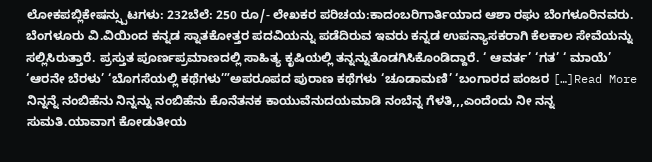ಲೋಕಪಬ್ಲಿಕೇಷನ್ಸ್ಪುಟಗಳು: 232ಬೆಲೆ: 250 ರೂ/- ಲೇಖಕರ ಪರಿಚಯ:ಕಾದಂಬರಿಗಾರ್ತಿಯಾದ ಆಶಾ ರಘು ಬೆಂಗಳೂರಿನವರು. ಬೆಂಗಳೂರು ವಿ.ವಿಯಿಂದ ಕನ್ನಡ ಸ್ನಾತಕೋತ್ತರ ಪದವಿಯನ್ನು ಪಡೆದಿರುವ ಇವರು ಕನ್ನಡ ಉಪನ್ಯಾಸಕರಾಗಿ ಕೆಲಕಾಲ ಸೇವೆಯನ್ನು ಸಲ್ಲಿಸಿರುತ್ತಾರೆ. ಪ್ರಸ್ತುತ ಪೂರ್ಣಪ್ರಮಾಣದಲ್ಲಿ ಸಾಹಿತ್ಯ ಕೃಷಿಯಲ್ಲಿ ತನ್ನನ್ನುತೊಡಗಿಸಿಕೊಂಡಿದ್ದಾರೆ. ‘ ಆವರ್ತ’ ‘ಗತ’ ‘ ಮಾಯೆ’ ‘ಆರನೇ ಬೆರಳು’ ‘ಬೊಗಸೆಯಲ್ಲಿ ಕಥೆಗಳು’”ಅಪರೂಪದ ಪುರಾಣ ಕಥೆಗಳು ‘ಚೂಡಾಮಣಿ’ ‘ಬಂಗಾರದ ಪಂಜರ […]Read More
ನಿನ್ನನ್ನೆ ನಂಬಿಹೆನು ನಿನ್ನನ್ನು ನಂಬಿಹೆನು ಕೊನೆತನಕ ಕಾಯುವೆನುದಯಮಾಡಿ ನಂಬೆನ್ನ ಗೆಳತಿ,,,ಎಂದೆಂದು ನೀ ನನ್ನ ಸುಮತಿ.ಯಾವಾಗ ಕೋಡುತೀಯ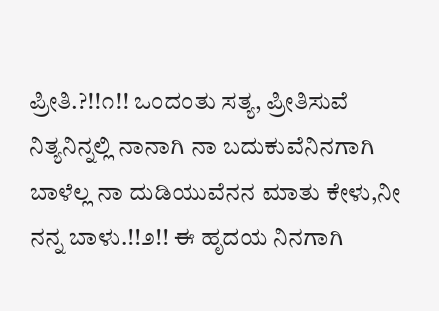ಪ್ರೀತಿ.?!!೧!! ಒಂದಂತು ಸತ್ಯ, ಪ್ರೀತಿಸುವೆ ನಿತ್ಯನಿನ್ನಲ್ಲಿ ನಾನಾಗಿ ನಾ ಬದುಕುವೆನಿನಗಾಗಿ ಬಾಳೆಲ್ಲ ನಾ ದುಡಿಯುವೆನನ ಮಾತು ಕೇಳು,ನೀ ನನ್ನ ಬಾಳು.!!೨!! ಈ ಹೃದಯ ನಿನಗಾಗಿ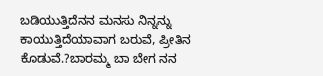ಬಡಿಯುತ್ತಿದೆನನ ಮನಸು ನಿನ್ನನ್ನು ಕಾಯುತ್ತಿದೆಯಾವಾಗ ಬರುವೆ, ಪ್ರೀತಿನ ಕೊಡುವೆ.?ಬಾರಮ್ಮ ಬಾ ಬೇಗ ನನ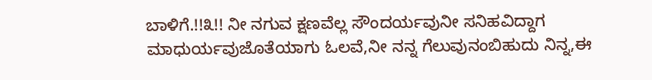ಬಾಳಿಗೆ.!!೩!! ನೀ ನಗುವ ಕ್ಷಣವೆಲ್ಲ ಸೌಂದರ್ಯವುನೀ ಸನಿಹವಿದ್ದಾಗ ಮಾಧುರ್ಯವುಜೊತೆಯಾಗು ಓಲವೆ,ನೀ ನನ್ನ ಗೆಲುವುನಂಬಿಹುದು ನಿನ್ನ,ಈ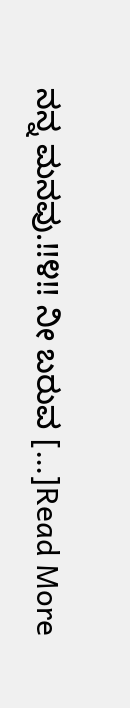ನನ್ನ ಮನವು.!!೪!! ನೀ ಬರುವ […]Read More